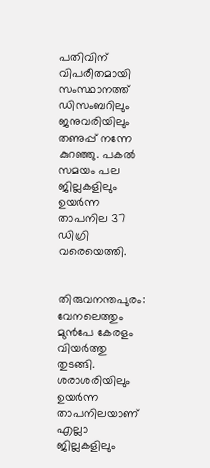പതിവിന് വിപരീതമായി സംസ്ഥാനത്ത് ഡിസംബറിലും ജനുവരിയിലും തണുപ്പ് നന്നേ കുറഞ്ഞു. പകല്‍ സമയം പല ജില്ലകളിലും ഉയര്‍ന്ന താപനില 37 ഡിഗ്രി വരെയെത്തി.


തിരുവനന്തപുരം: വേനലെത്തും മുൻപേ കേരളം വിയര്‍ത്തു തുടങ്ങി. ശരാശരിയിലും ഉയർന്ന താപനിലയാണ് എല്ലാ ജില്ലകളിലും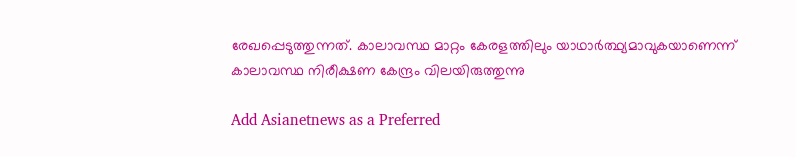രേഖപ്പെടുത്തുന്നത്. കാലാവസ്ഥ മാറ്റം കേരളത്തിലും യാഥാര്‍ത്ഥ്യമാവുകയാണെന്ന് കാലാവസ്ഥ നിരീക്ഷണ കേന്ദ്രം വിലയിരുത്തുന്നു

Add Asianetnews as a Preferred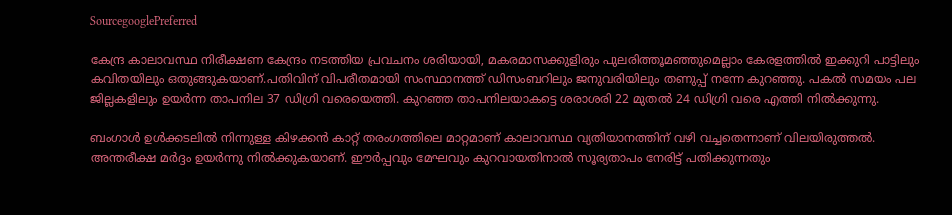SourcegooglePreferred

കേന്ദ്ര കാലാവസ്ഥ നിരീക്ഷണ കേന്ദ്രം നടത്തിയ പ്രവചനം ശരിയായി, മകരമാസക്കുളിരും പുലരിത്തൂമഞ്ഞുമെല്ലാം കേരളത്തില്‍ ഇക്കുറി പാട്ടിലും കവിതയിലും ഒതുങ്ങുകയാണ്.പതിവിന് വിപരീതമായി സംസ്ഥാനത്ത് ഡിസംബറിലും ജനുവരിയിലും തണുപ്പ് നന്നേ കുറഞ്ഞു. പകല്‍ സമയം പല ജില്ലകളിലും ഉയര്‍ന്ന താപനില 37 ഡിഗ്രി വരെയെത്തി. കുറഞ്ഞ താപനിലയാകട്ടെ ശരാശരി 22 മുതല്‍ 24 ഡിഗ്രി വരെ എത്തി നില്‍ക്കുന്നു.

ബംഗാള്‍ ഉള്‍ക്കടലില്‍ നിന്നുള്ള കിഴക്കന്‍ കാറ്റ് തരംഗത്തിലെ മാറ്റമാണ് കാലാവസ്ഥ വ്യതിയാനത്തിന് വഴി വച്ചതെന്നാണ് വിലയിരുത്തല്‍. അന്തരീക്ഷ മര്‍ദ്ദം ഉയര്‍ന്നു നില്‍ക്കുകയാണ്. ഈര്‍പ്പവും മേഘവും കുറവായതിനാല്‍ സൂര്യതാപം നേരിട്ട് പതിക്കുന്നതും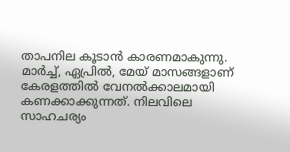താപനില കൂടാന്‍ കാരണമാകുന്നു. മാര്‍ച്ച്, ഏപ്രില്‍, മേയ് മാസങ്ങളാണ് കേരളത്തില്‍ വേനല്‍ക്കാലമായി കണക്കാക്കുന്നത്. നിലവിലെ സാഹചര്യം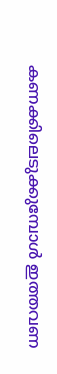കണക്കിലെടുക്കുമ്പോള്‍ ഇത്തവണ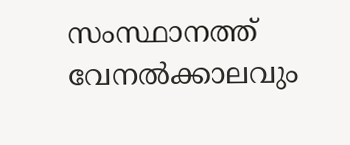സംസ്ഥാനത്ത് വേനല്‍ക്കാലവും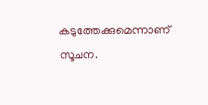കടുത്തേക്കുമെന്നാണ് സൂചന.